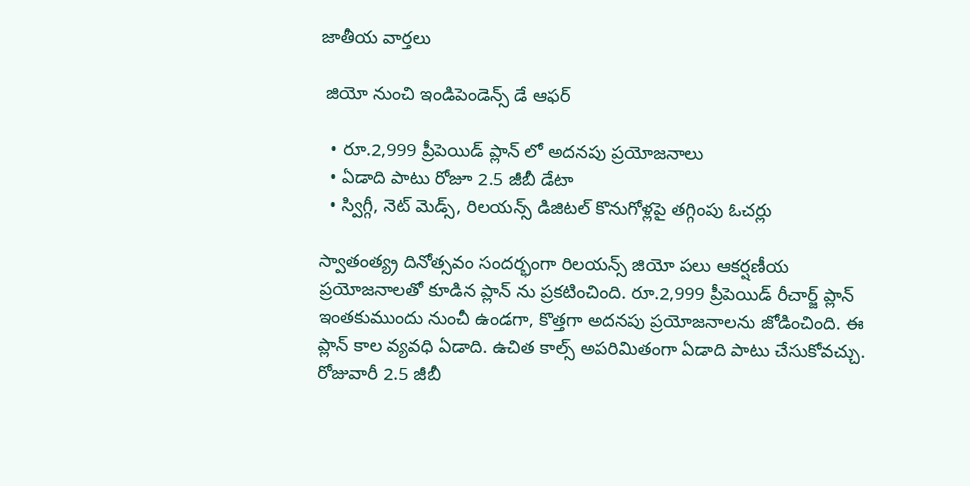జాతీయ వార్తలు

 జియో నుంచి ఇండిపెండెన్స్ డే ఆఫర్

  • రూ.2,999 ప్రీపెయిడ్ ప్లాన్ లో అదనపు ప్రయోజనాలు
  • ఏడాది పాటు రోజూ 2.5 జీబీ డేటా
  • స్విగ్గీ, నెట్ మెడ్స్, రిలయన్స్ డిజిటల్ కొనుగోళ్లపై తగ్గింపు ఓచర్లు

స్వాతంత్య్ర దినోత్సవం సందర్భంగా రిలయన్స్ జియో పలు ఆకర్షణీయ ప్రయోజనాలతో కూడిన ప్లాన్ ను ప్రకటించింది. రూ.2,999 ప్రీపెయిడ్ రీచార్జ్ ప్లాన్ ఇంతకుముందు నుంచీ ఉండగా, కొత్తగా అదనపు ప్రయోజనాలను జోడించింది. ఈ ప్లాన్ కాల వ్యవధి ఏడాది. ఉచిత కాల్స్ అపరిమితంగా ఏడాది పాటు చేసుకోవచ్చు. రోజువారీ 2.5 జీబీ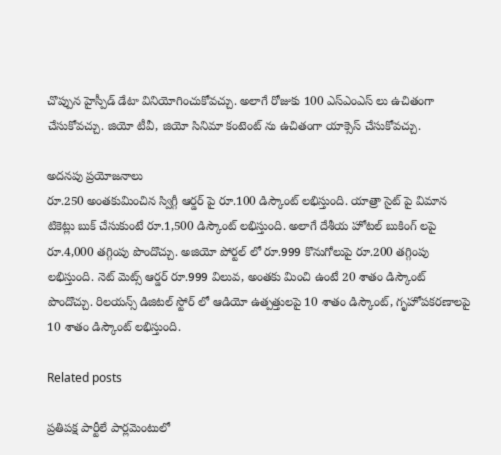చొప్పున హైస్పీడ్ డేటా వినియోగించుకోవచ్చు. అలాగే రోజుకు 100 ఎస్ఎంఎస్ లు ఉచితంగా చేసుకోవచ్చు. జియో టీవీ, జియో సినిమా కంటెంట్ ను ఉచితంగా యాక్సెస్ చేసుకోవచ్చు.

అదనపు ప్రయోజనాలు
రూ.250 అంతకుమించిన స్విగ్గీ ఆర్డర్ పై రూ.100 డిస్కౌంట్ లభిస్తుంది. యాత్రా సైట్ పై విమాన టికెట్లు బుక్ చేసుకుంటే రూ.1,500 డిస్కౌంట్ లభిస్తుంది. అలాగే దేశీయ హోటల్ బుకింగ్ లపై రూ.4,000 తగ్గింపు పొందొచ్చు. అజియో పోర్టల్ లో రూ.999 కొనుగోలుపై రూ.200 తగ్గింపు లభిస్తుంది. నెట్ మెట్స్ ఆర్డర్ రూ.999 విలువ, అంతకు మించి ఉంటే 20 శాతం డిస్కౌంట్ పొందొచ్చు. రిలయన్స్ డిజిటల్ స్టోర్ లో ఆడియో ఉత్పత్తులపై 10 శాతం డిస్కౌంట్, గృహోపకరణాలపై 10 శాతం డిస్కౌంట్ లభిస్తుంది.

Related posts

ప్రతిపక్ష పార్టీలే పార్లమెంటులో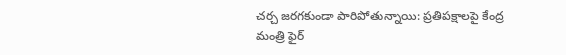చర్చ జరగకుండా పారిపోతున్నాయి: ప్రతిపక్షాలపై కేంద్ర మంత్రి ఫైర్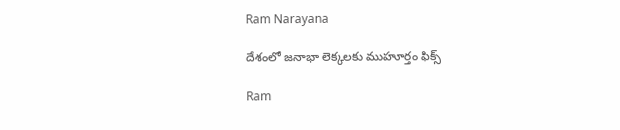Ram Narayana

దేశంలో జనాభా లెక్కలకు ముహూర్తం ఫిక్స్

Ram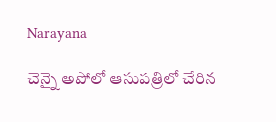Narayana

చెన్నై అపోలో ఆసుపత్రిలో చేరిన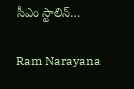సీఎం స్టాలిన్…

Ram Narayana